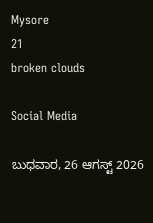Mysore
21
broken clouds

Social Media

ಬುಧವಾರ, 26 ಆಗಸ್ಟ್ 2026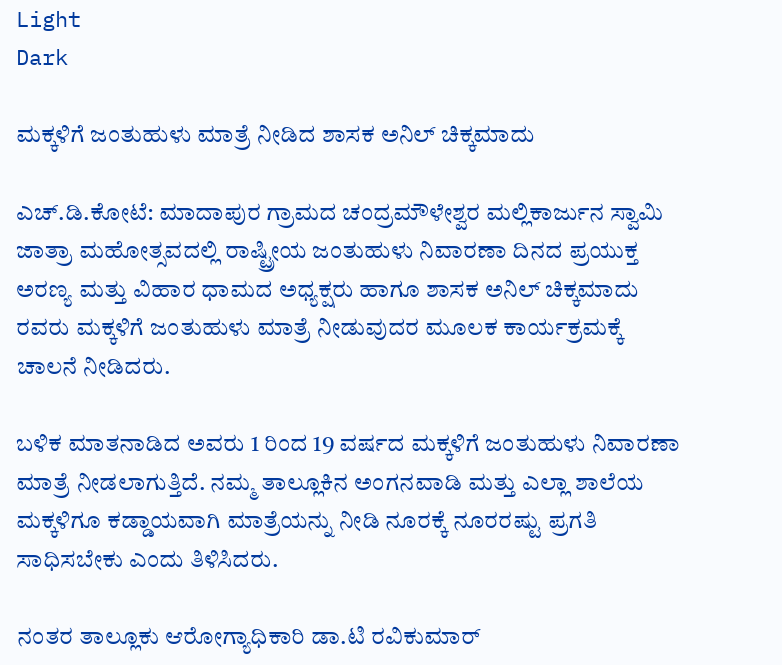Light
Dark

ಮಕ್ಕಳಿಗೆ ಜಂತುಹುಳು ಮಾತ್ರೆ ನೀಡಿದ ಶಾಸಕ ಅನಿಲ್ ಚಿಕ್ಕಮಾದು

ಎಚ್.ಡಿ.ಕೋಟೆ: ಮಾದಾಪುರ ಗ್ರಾಮದ ಚಂದ್ರಮೌಳೇಶ್ವರ ಮಲ್ಲಿಕಾರ್ಜುನ ಸ್ವಾಮಿ ಜಾತ್ರಾ ಮಹೋತ್ಸವದಲ್ಲಿ ರಾಷ್ಟ್ರೀಯ ಜಂತುಹುಳು ನಿವಾರಣಾ ದಿನದ ಪ್ರಯುಕ್ತ ಅರಣ್ಯ ಮತ್ತು ವಿಹಾರ ಧಾಮದ ಅಧ್ಯಕ್ಷರು ಹಾಗೂ ಶಾಸಕ ಅನಿಲ್ ಚಿಕ್ಕಮಾದು ರವರು ಮಕ್ಕಳಿಗೆ ಜಂತುಹುಳು ಮಾತ್ರೆ ನೀಡುವುದರ ಮೂಲಕ ಕಾರ್ಯಕ್ರಮಕ್ಕೆ ಚಾಲನೆ ನೀಡಿದರು.

ಬಳಿಕ ಮಾತನಾಡಿದ ಅವರು 1 ರಿಂದ 19 ವರ್ಷದ ಮಕ್ಕಳಿಗೆ ಜಂತುಹುಳು ನಿವಾರಣಾ ಮಾತ್ರೆ ನೀಡಲಾಗುತ್ತಿದೆ. ನಮ್ಮ ತಾಲ್ಲೂಕಿನ ಅಂಗನವಾಡಿ ಮತ್ತು ಎಲ್ಲಾ ಶಾಲೆಯ ಮಕ್ಕಳಿಗೂ ಕಡ್ಡಾಯವಾಗಿ ಮಾತ್ರೆಯನ್ನು ನೀಡಿ ನೂರಕ್ಕೆ ನೂರರಷ್ಟು ಪ್ರಗತಿ ಸಾಧಿಸಬೇಕು ಎಂದು ತಿಳಿಸಿದರು.

ನಂತರ ತಾಲ್ಲೂಕು ಆರೋಗ್ಯಾಧಿಕಾರಿ ಡಾ.ಟಿ ರವಿಕುಮಾರ್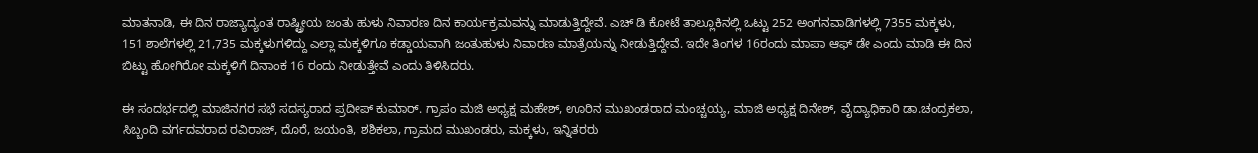ಮಾತನಾಡಿ, ಈ ದಿನ ರಾಜ್ಯಾದ್ಯಂತ ರಾಷ್ಟ್ರೀಯ ಜಂತು ಹುಳು ನಿವಾರಣ ದಿನ ಕಾರ್ಯಕ್ರಮವನ್ನು ಮಾಡುತ್ತಿದ್ದೇವೆ. ಎಚ್ ಡಿ ಕೋಟೆ ತಾಲ್ಲೂಕಿನಲ್ಲಿ ಒಟ್ಟು 252 ಅಂಗನವಾಡಿಗಳಲ್ಲಿ 7355 ಮಕ್ಕಳು, 151 ಶಾಲೆಗಳಲ್ಲಿ 21,735 ಮಕ್ಕಳುಗಳಿದ್ದು ಎಲ್ಲಾ ಮಕ್ಕಳಿಗೂ ಕಡ್ಡಾಯವಾಗಿ ಜಂತುಹುಳು ನಿವಾರಣ ಮಾತ್ರೆಯನ್ನು ನೀಡುತ್ತಿದ್ದೇವೆ. ಇದೇ ತಿಂಗಳ 16ರಂದು ಮಾಪಾ ಆಫ್ ಡೇ ಎಂದು ಮಾಡಿ ಈ ದಿನ ಬಿಟ್ಟು ಹೋಗಿರೋ ಮಕ್ಕಳಿಗೆ ದಿನಾಂಕ 16 ರಂದು ನೀಡುತ್ತೇವೆ ಎಂದು ತಿಳಿಸಿದರು.

ಈ ಸಂದರ್ಭದಲ್ಲಿ ಮಾಜಿನಗರ ಸಭೆ ಸದಸ್ಯರಾದ ಪ್ರದೀಪ್ ಕುಮಾರ್. ಗ್ರಾಪಂ ಮಜಿ ಅಧ್ಯಕ್ಷ ಮಹೇಶ್, ಊರಿನ ಮುಖಂಡರಾದ ಮಂಚ್ಚಯ್ಯ, ಮಾಜಿ ಅಧ್ಯಕ್ಷ ದಿನೇಶ್, ವೈದ್ಯಾಧಿಕಾರಿ ಡಾ.ಚಂದ್ರಕಲಾ, ಸಿಬ್ಬಂದಿ ವರ್ಗದವರಾದ ರವಿರಾಜ್, ದೊರೆ, ಜಯಂತಿ, ಶಶಿಕಲಾ, ಗ್ರಾಮದ ಮುಖಂಡರು, ಮಕ್ಕಳು, ಇನ್ನಿತರರು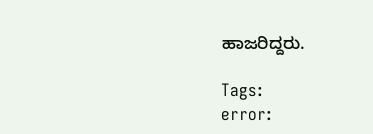ಹಾಜರಿದ್ದರು.

Tags:
error: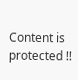Content is protected !!